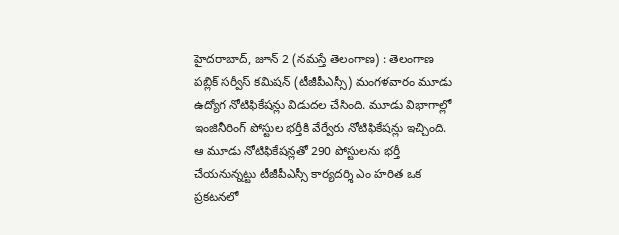హైదరాబాద్, జూన్ 2 (నమస్తే తెలంగాణ) : తెలంగాణ పబ్లిక్ సర్వీస్ కమిషన్ (టీజీపీఎస్సీ) మంగళవారం మూడు ఉద్యోగ నోటిఫికేషన్లు విడుదల చేసింది. మూడు విభాగాల్లో ఇంజినీరింగ్ పోస్టుల భర్తీకి వేర్వేరు నోటిఫికేషన్లు ఇచ్చింది. ఆ మూడు నోటిఫికేషన్లతో 290 పోస్టులను భర్తీ చేయనున్నట్టు టీజీపీఎస్సీ కార్యదర్శి ఎం హరిత ఒక ప్రకటనలో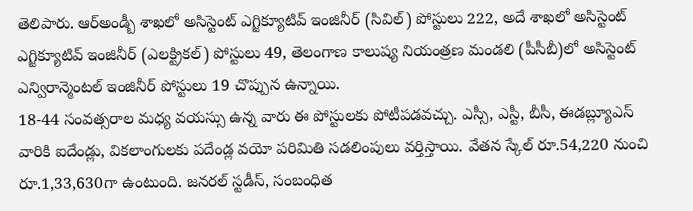తెలిపారు. ఆర్అండ్బీ శాఖలో అసిస్టెంట్ ఎగ్జిక్యూటివ్ ఇంజినీర్ (సివిల్) పోస్టులు 222, అదే శాఖలో అసిస్టెంట్ ఎగ్జిక్యూటివ్ ఇంజినీర్ (ఎలక్ట్రికల్) పోస్టులు 49, తెలంగాణ కాలుష్య నియంత్రణ మండలి (పీసీబీ)లో అసిస్టెంట్ ఎన్విరాన్మెంటల్ ఇంజినీర్ పోస్టులు 19 చొప్పున ఉన్నాయి.
18-44 సంవత్సరాల మధ్య వయస్సు ఉన్న వారు ఈ పోస్టులకు పోటీపడవచ్చు. ఎస్సీ, ఎస్టీ, బీసీ, ఈడబ్ల్యూఎస్ వారికి ఐదేండ్లు, వికలాంగులకు పదేండ్ల వయో పరిమితి సడలింపులు వర్తిస్తాయి. వేతన స్కేల్ రూ.54,220 నుంచి రూ.1,33,630గా ఉంటుంది. జనరల్ స్టడీస్, సంబంధిత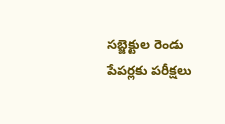సబ్జెక్టుల రెండు పేపర్లకు పరీక్షలు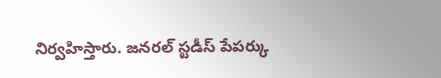నిర్వహిస్తారు. జనరల్ స్టడీస్ పేపర్కు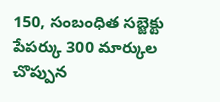150, సంబంధిత సబ్జెక్టు పేపర్కు 300 మార్కుల చొప్పున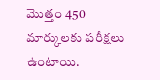మొత్తం 450 మార్కులకు పరీక్షలు ఉంటాయి.